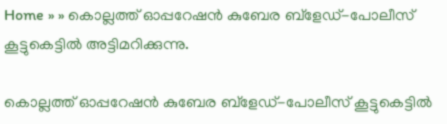Home » » കൊല്ലത്ത് ഓപ്പറേഷന്‍ കുബേര ബ്‌ളേഡ്-പോലീസ് കൂട്ടുകെട്ടില്‍ അട്ടിമറിക്കുന്നു.

കൊല്ലത്ത് ഓപ്പറേഷന്‍ കുബേര ബ്‌ളേഡ്-പോലീസ് കൂട്ടുകെട്ടില്‍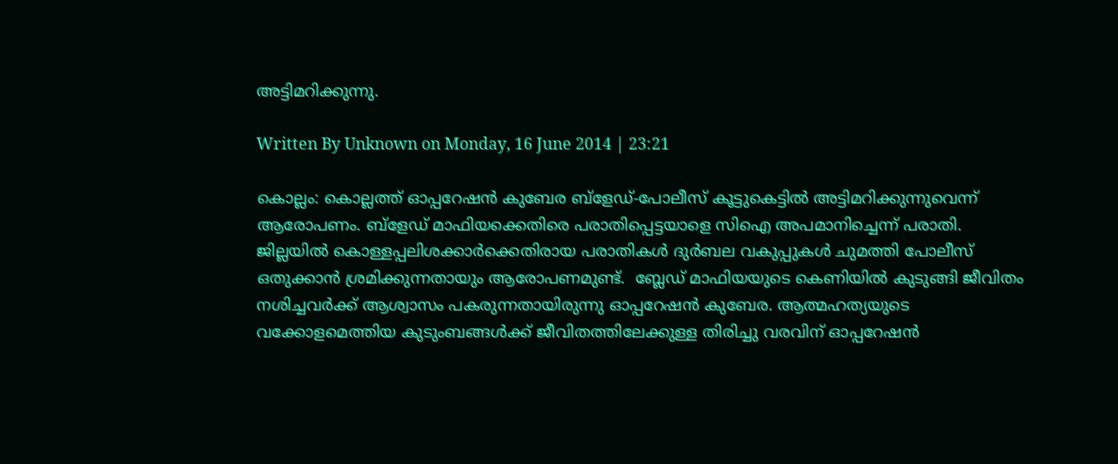അട്ടിമറിക്കുന്നു.

Written By Unknown on Monday, 16 June 2014 | 23:21

കൊല്ലം: കൊല്ലത്ത് ഓപ്പറേഷന്‍ കുബേര ബ്‌ളേഡ്-പോലീസ് കൂട്ടുകെട്ടില്‍ അട്ടിമറിക്കുന്നുവെന്ന് ആരോപണം. ബ്‌ളേഡ് മാഫിയക്കെതിരെ പരാതിപ്പെട്ടയാളെ സിഐ അപമാനിച്ചെന്ന് പരാതി. ജില്ലയില്‍ കൊള്ളപ്പലിശക്കാര്‍ക്കെതിരായ പരാതികള്‍ ദുര്‍ബല വകുപ്പുകള്‍ ചുമത്തി പോലീസ് ഒതുക്കാന്‍ ശ്രമിക്കുന്നതായും ആരോപണമുണ്ട്.  ബ്ലേഡ് മാഫിയയുടെ കെണിയില്‍ കുടുങ്ങി ജീവിതം നശിച്ചവര്‍ക്ക് ആശ്വാസം പകരുന്നതായിരുന്നു ഓപ്പറേഷന്‍ കുബേര. ആത്മഹത്യയുടെ വക്കോളമെത്തിയ കുടുംബങ്ങള്‍ക്ക് ജീവിതത്തിലേക്കുള്ള തിരിച്ചു വരവിന് ഓപ്പറേഷന്‍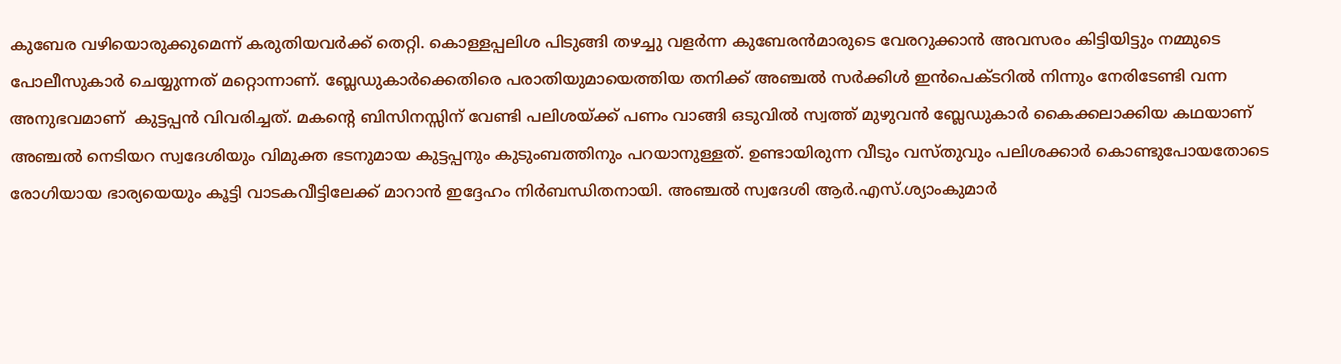കുബേര വഴിയൊരുക്കുമെന്ന് കരുതിയവര്‍ക്ക് തെറ്റി. കൊള്ളപ്പലിശ പിടുങ്ങി തഴച്ചു വളര്‍ന്ന കുബേരന്‍മാരുടെ വേരറുക്കാന്‍ അവസരം കിട്ടിയിട്ടും നമ്മുടെ പോലീസുകാര്‍ ചെയ്യുന്നത് മറ്റൊന്നാണ്. ബ്ലേഡുകാര്‍ക്കെതിരെ പരാതിയുമായെത്തിയ തനിക്ക് അഞ്ചല്‍ സര്‍ക്കിള്‍ ഇന്‍പെക്ടറില്‍ നിന്നും നേരിടേണ്ടി വന്ന അനുഭവമാണ്  കുട്ടപ്പന്‍ വിവരിച്ചത്. മകന്റെ ബിസിനസ്സിന് വേണ്ടി പലിശയ്ക്ക് പണം വാങ്ങി ഒടുവില്‍ സ്വത്ത് മുഴുവന്‍ ബ്ലേഡുകാര്‍ കൈക്കലാക്കിയ കഥയാണ് അഞ്ചല്‍ നെടിയറ സ്വദേശിയും വിമുക്ത ഭടനുമായ കുട്ടപ്പനും കുടുംബത്തിനും പറയാനുള്ളത്. ഉണ്ടായിരുന്ന വീടും വസ്തുവും പലിശക്കാര്‍ കൊണ്ടുപോയതോടെ രോഗിയായ ഭാര്യയെയും കൂട്ടി വാടകവീട്ടിലേക്ക് മാറാന്‍ ഇദ്ദേഹം നിര്‍ബന്ധിതനായി. അഞ്ചല്‍ സ്വദേശി ആര്‍.എസ്.ശ്യാംകുമാര്‍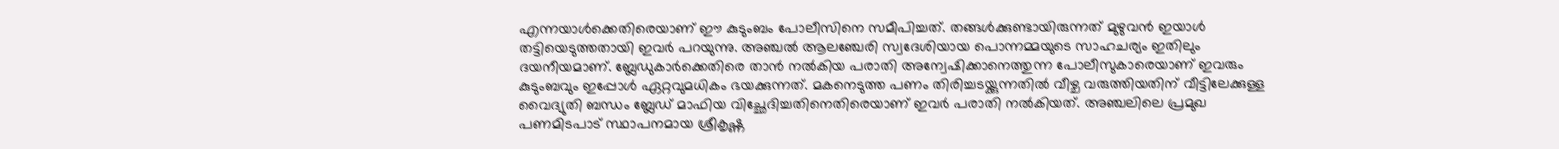എന്നയാള്‍ക്കെതിരെയാണ് ഈ കുടുംബം പോലീസിനെ സമീപിച്ചത്. തങ്ങള്‍ക്കുണ്ടായിരുന്നത് മുഴുവന്‍ ഇയാള്‍ തട്ടിയെടുത്തതായി ഇവര്‍ പറയുന്നു. അഞ്ചല്‍ ആലഞ്ചേരി സ്വദേശിയായ പൊന്നമ്മയുടെ സാഹചര്യം ഇതിലും ദയനീയമാണ്. ബ്ലേഡുകാര്‍ക്കെതിരെ താന്‍ നല്‍കിയ പരാതി അന്വേഷിക്കാനെത്തുന്ന പോലീസുകാരെയാണ് ഇവരും കുടുംബവും ഇപ്പോള്‍ ഏറ്റവുമധികം ഭയക്കുന്നത്. മകനെടുത്ത പണം തിരിച്ചടയ്ക്കുന്നതില്‍ വീഴ്ച വരുത്തിയതിന് വീട്ടിലേക്കുള്ള വൈദ്യുതി ബന്ധം ബ്ലേഡ് മാഫിയ വിച്ഛേദിച്ചതിനെതിരെയാണ് ഇവര്‍ പരാതി നല്‍കിയത്. അഞ്ചലിലെ പ്രമുഖ പണമിടപാട് സ്ഥാപനമായ ശ്രീകൃഷ്ണ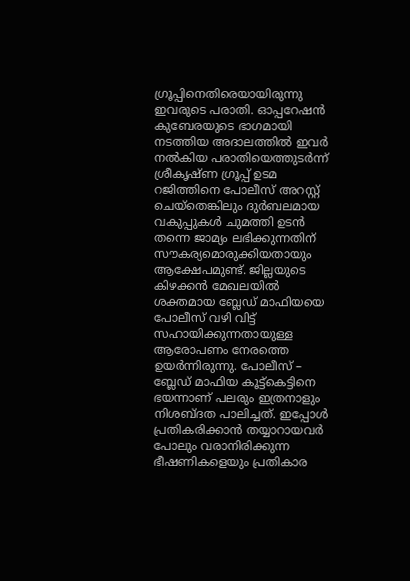ഗ്രൂപ്പിനെതിരെയായിരുന്നു ഇവരുടെ പരാതി. ഓപ്പറേഷന്‍ കുബേരയുടെ ഭാഗമായി നടത്തിയ അദാലത്തില്‍ ഇവര്‍ നല്‍കിയ പരാതിയെത്തുടര്‍ന്ന് ശ്രീകൃഷ്ണ ഗ്രൂപ്പ് ഉടമ റജിത്തിനെ പോലീസ് അറസ്റ്റ് ചെയ്‌തെങ്കിലും ദുര്‍ബലമായ വകുപ്പുകള്‍ ചുമത്തി ഉടന്‍ തന്നെ ജാമ്യം ലഭിക്കുന്നതിന് സൗകര്യമൊരുക്കിയതായും ആക്ഷേപമുണ്ട്. ജില്ലയുടെ കിഴക്കന്‍ മേഖലയില്‍ ശക്തമായ ബ്ലേഡ് മാഫിയയെ പോലീസ് വഴി വിട്ട് സഹായിക്കുന്നതായുള്ള ആരോപണം നേരത്തെ ഉയര്‍ന്നിരുന്നു. പോലീസ് – ബ്ലേഡ് മാഫിയ കൂട്ട്‌കെട്ടിനെ ഭയന്നാണ് പലരും ഇത്രനാളും നിശബ്ദത പാലിച്ചത്. ഇപ്പോള്‍ പ്രതികരിക്കാന്‍ തയ്യാറായവര്‍ പോലും വരാനിരിക്കുന്ന ഭീഷണികളെയും പ്രതികാര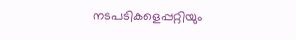നടപടികളെപ്പറ്റിയും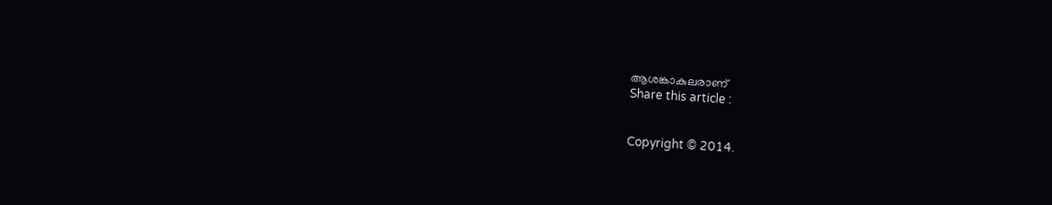ആശങ്കാകുലരാണ്
Share this article :


Copyright © 2014.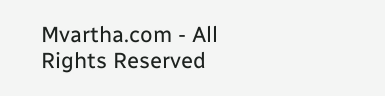Mvartha.com - All Rights Reserved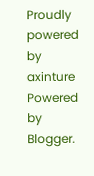Proudly powered by axinture
Powered by Blogger.